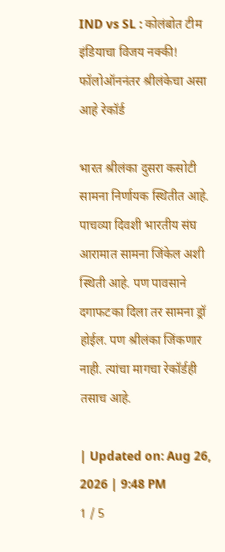IND vs SL : कोलंबोत टीम इंडियाचा विजय नक्की! फॉलोऑननंतर श्रीलंकेचा असा आहे रेकॉर्ड

भारत श्रीलंका दुसरा कसोटी सामना निर्णायक स्थितीत आहे. पाचव्या दिवशी भारतीय संघ आरामात सामना जिंकेल अशी स्थिती आहे. पण पावसाने दगाफटका दिला तर सामना ड्रॉ होईल. पण श्रीलंका जिंकणार नाही. त्यांचा मागचा रेकॉर्डही तसाच आहे.

| Updated on: Aug 26, 2026 | 9:48 PM
1 / 5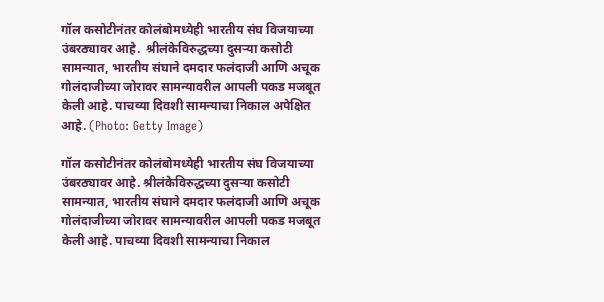गॉल कसोटीनंतर कोलंबोमध्येही भारतीय संघ विजयाच्या उंबरठ्यावर आहे.  श्रीलंकेविरुद्धच्या दुसऱ्या कसोटी सामन्यात, भारतीय संघाने दमदार फलंदाजी आणि अचूक गोलंदाजीच्या जोरावर सामन्यावरील आपली पकड मजबूत केली आहे. पाचव्या दिवशी सामन्याचा निकाल अपेक्षित आहे. (Photo: Getty Image)

गॉल कसोटीनंतर कोलंबोमध्येही भारतीय संघ विजयाच्या उंबरठ्यावर आहे. श्रीलंकेविरुद्धच्या दुसऱ्या कसोटी सामन्यात, भारतीय संघाने दमदार फलंदाजी आणि अचूक गोलंदाजीच्या जोरावर सामन्यावरील आपली पकड मजबूत केली आहे. पाचव्या दिवशी सामन्याचा निकाल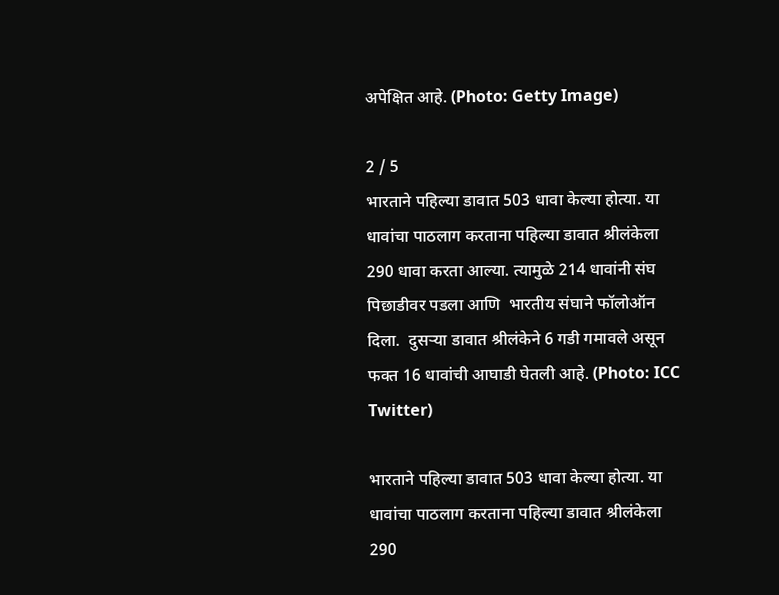अपेक्षित आहे. (Photo: Getty Image)

2 / 5
भारताने पहिल्या डावात 503 धावा केल्या होत्या. या धावांचा पाठलाग करताना पहिल्या डावात श्रीलंकेला 290 धावा करता आल्या. त्यामुळे 214 धावांनी संघ पिछाडीवर पडला आणि  भारतीय संघाने फॉलोऑन दिला.  दुसऱ्या डावात श्रीलंकेने 6 गडी गमावले असून फक्त 16 धावांची आघाडी घेतली आहे. (Photo: ICC Twitter)

भारताने पहिल्या डावात 503 धावा केल्या होत्या. या धावांचा पाठलाग करताना पहिल्या डावात श्रीलंकेला 290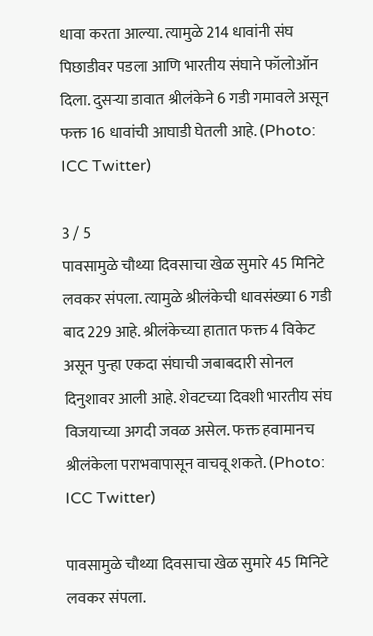धावा करता आल्या. त्यामुळे 214 धावांनी संघ पिछाडीवर पडला आणि भारतीय संघाने फॉलोऑन दिला. दुसऱ्या डावात श्रीलंकेने 6 गडी गमावले असून फक्त 16 धावांची आघाडी घेतली आहे. (Photo: ICC Twitter)

3 / 5
पावसामुळे चौथ्या दिवसाचा खेळ सुमारे 45 मिनिटे लवकर संपला. त्यामुळे श्रीलंकेची धावसंख्या 6 गडी बाद 229 आहे. श्रीलंकेच्या हातात फक्त 4 विकेट असून पुन्हा एकदा संघाची जबाबदारी सोनल दिनुशावर आली आहे. शेवटच्या दिवशी भारतीय संघ विजयाच्या अगदी जवळ असेल. फक्त हवामानच श्रीलंकेला पराभवापासून वाचवू शकते. (Photo: ICC Twitter)

पावसामुळे चौथ्या दिवसाचा खेळ सुमारे 45 मिनिटे लवकर संपला.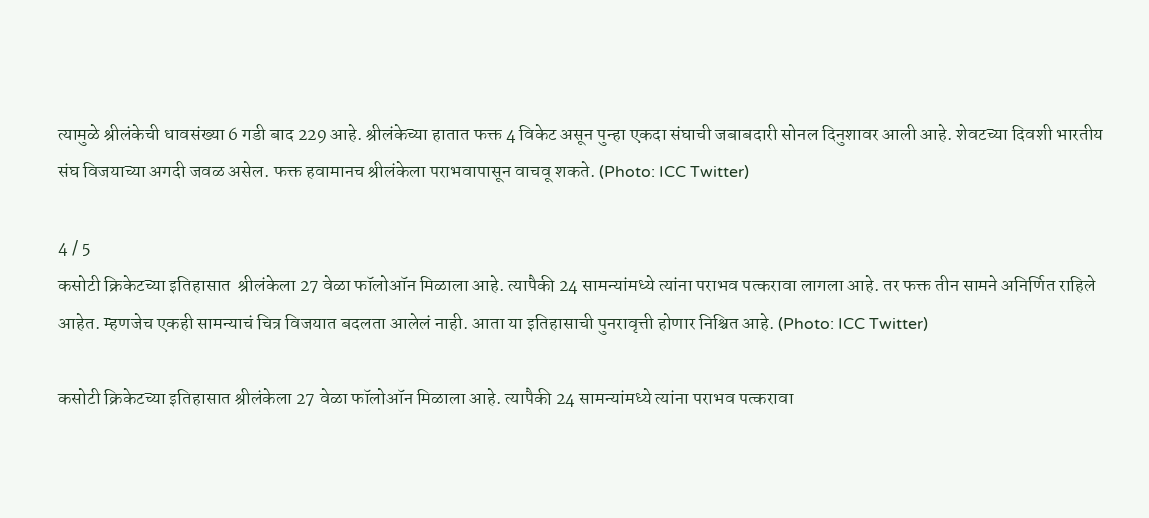त्यामुळे श्रीलंकेची धावसंख्या 6 गडी बाद 229 आहे. श्रीलंकेच्या हातात फक्त 4 विकेट असून पुन्हा एकदा संघाची जबाबदारी सोनल दिनुशावर आली आहे. शेवटच्या दिवशी भारतीय संघ विजयाच्या अगदी जवळ असेल. फक्त हवामानच श्रीलंकेला पराभवापासून वाचवू शकते. (Photo: ICC Twitter)

4 / 5
कसोटी क्रिकेटच्या इतिहासात  श्रीलंकेला 27 वेळा फॉलोऑन मिळाला आहे. त्यापैकी 24 सामन्यांमध्ये त्यांना पराभव पत्करावा लागला आहे. तर फक्त तीन सामने अनिर्णित राहिले आहेत. म्हणजेच एकही सामन्याचं चित्र विजयात बदलता आलेलं नाही. आता या इतिहासाची पुनरावृत्ती होणार निश्चित आहे. (Photo: ICC Twitter)

कसोटी क्रिकेटच्या इतिहासात श्रीलंकेला 27 वेळा फॉलोऑन मिळाला आहे. त्यापैकी 24 सामन्यांमध्ये त्यांना पराभव पत्करावा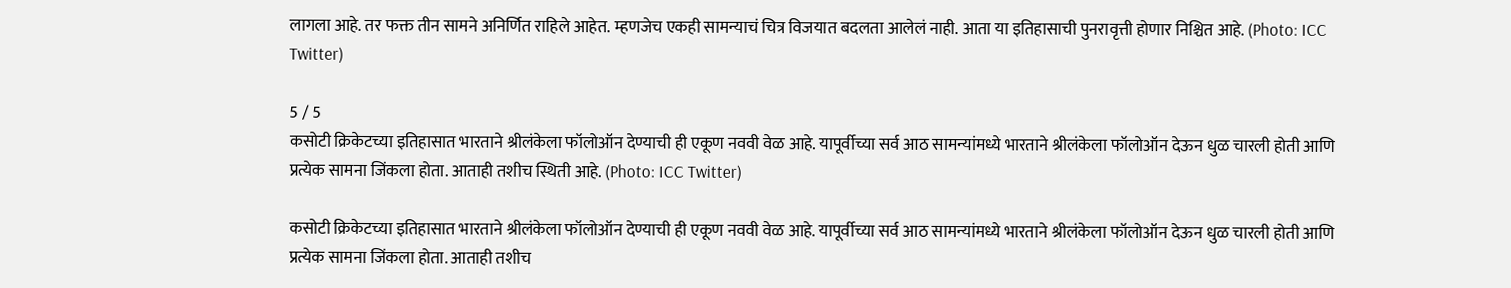लागला आहे. तर फक्त तीन सामने अनिर्णित राहिले आहेत. म्हणजेच एकही सामन्याचं चित्र विजयात बदलता आलेलं नाही. आता या इतिहासाची पुनरावृत्ती होणार निश्चित आहे. (Photo: ICC Twitter)

5 / 5
कसोटी क्रिकेटच्या इतिहासात भारताने श्रीलंकेला फॉलोऑन देण्याची ही एकूण नववी वेळ आहे. यापूर्वीच्या सर्व आठ सामन्यांमध्ये भारताने श्रीलंकेला फॉलोऑन देऊन धुळ चारली होती आणि प्रत्येक सामना जिंकला होता. आताही तशीच स्थिती आहे. (Photo: ICC Twitter)

कसोटी क्रिकेटच्या इतिहासात भारताने श्रीलंकेला फॉलोऑन देण्याची ही एकूण नववी वेळ आहे. यापूर्वीच्या सर्व आठ सामन्यांमध्ये भारताने श्रीलंकेला फॉलोऑन देऊन धुळ चारली होती आणि प्रत्येक सामना जिंकला होता. आताही तशीच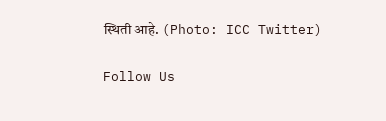स्थिती आहे. (Photo: ICC Twitter)

Follow Us